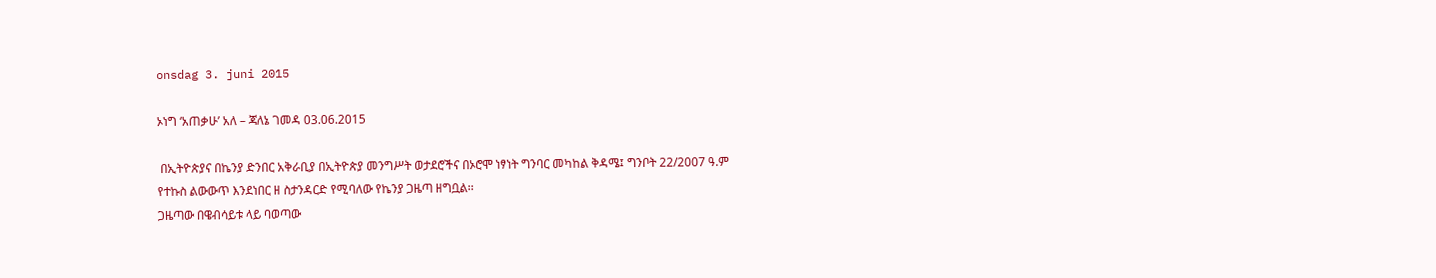onsdag 3. juni 2015

ኦነግ ‘አጠቃሁ’ አለ – ጃለኔ ገመዳ 03.06.2015

 በኢትዮጵያና በኬንያ ድንበር አቅራቢያ በኢትዮጵያ መንግሥት ወታደሮችና በኦሮሞ ነፃነት ግንባር መካከል ቅዳሜ፤ ግንቦት 22/2007 ዓ.ም የተኩስ ልውውጥ እንደነበር ዘ ስታንዳርድ የሚባለው የኬንያ ጋዜጣ ዘግቧል፡፡
ጋዜጣው በዌብሳይቱ ላይ ባወጣው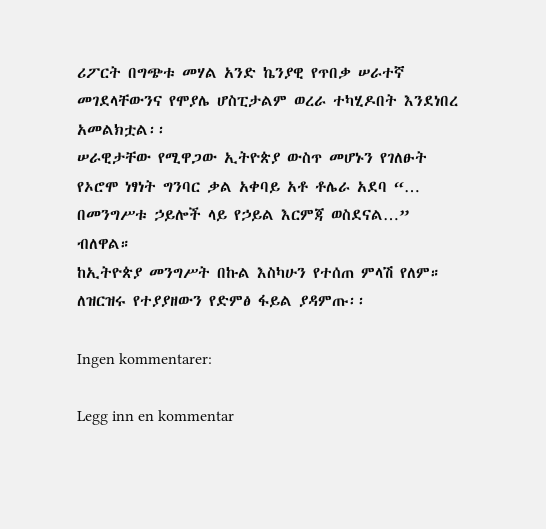ሪፖርት በግጭቱ መሃል አንድ ኬንያዊ የጥበቃ ሠራተኛ መገደላቸውንና የሞያሌ ሆስፒታልም ወረራ ተካሂዶበት እንደነበረ አመልክቷል፡፡
ሠራዊታቸው የሚዋጋው ኢትዮጵያ ውስጥ መሆኑን የገለፁት የኦሮሞ ነፃነት ግንባር ቃል አቀባይ አቶ ቶሌራ አደባ “… በመንግሥቱ ኃይሎች ላይ የኃይል እርምጃ ወስደናል…” ብለዋል።
ከኢትዮጵያ መንግሥት በኩል እስካሁን የተሰጠ ምላሽ የለም።
ለዝርዝሩ የተያያዘውን የድምፅ ፋይል ያዳምጡ፡፡

Ingen kommentarer:

Legg inn en kommentar